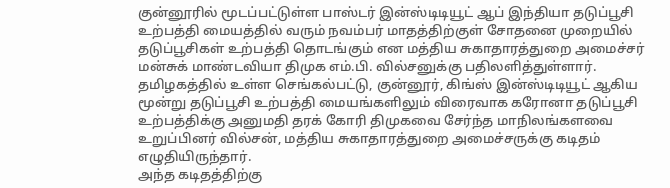குன்னூரில் மூடப்பட்டுள்ள பாஸ்டர் இன்ஸ்டிடியூட் ஆப் இந்தியா தடுப்பூசி உற்பத்தி மையத்தில் வரும் நவம்பர் மாதத்திற்குள் சோதனை முறையில் தடுப்பூசிகள் உற்பத்தி தொடங்கும் என மத்திய சுகாதாரத்துறை அமைச்சர் மன்சுக் மாண்டவியா திமுக எம்.பி. வில்சனுக்கு பதிலளித்துள்ளார்.
தமிழகத்தில் உள்ள செங்கல்பட்டு, குன்னூர், கிங்ஸ் இன்ஸ்டிடியூட் ஆகிய மூன்று தடுப்பூசி உற்பத்தி மையங்களிலும் விரைவாக கரோனா தடுப்பூசி உற்பத்திக்கு அனுமதி தரக் கோரி திமுகவை சேர்ந்த மாநிலங்களவை உறுப்பினர் வில்சன், மத்திய சுகாதாரத்துறை அமைச்சருக்கு கடிதம் எழுதியிருந்தார்.
அந்த கடிதத்திற்கு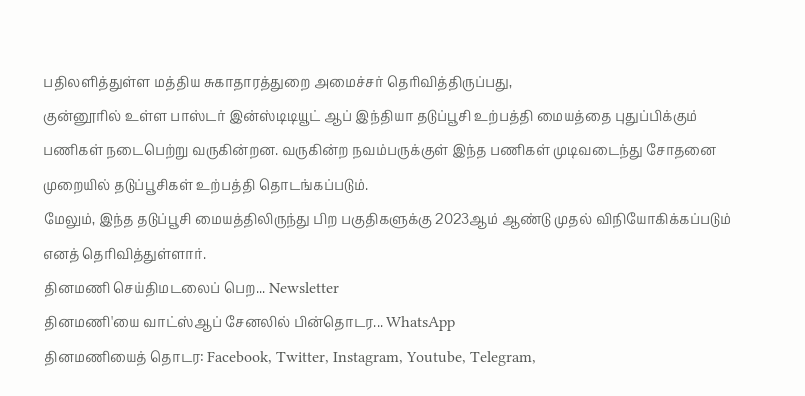பதிலளித்துள்ள மத்திய சுகாதாரத்துறை அமைச்சர் தெரிவித்திருப்பது,
குன்னூரில் உள்ள பாஸ்டர் இன்ஸ்டிடியூட் ஆப் இந்தியா தடுப்பூசி உற்பத்தி மையத்தை புதுப்பிக்கும் பணிகள் நடைபெற்று வருகின்றன. வருகின்ற நவம்பருக்குள் இந்த பணிகள் முடிவடைந்து சோதனை முறையில் தடுப்பூசிகள் உற்பத்தி தொடங்கப்படும்.
மேலும், இந்த தடுப்பூசி மையத்திலிருந்து பிற பகுதிகளுக்கு 2023ஆம் ஆண்டு முதல் விநியோகிக்கப்படும் எனத் தெரிவித்துள்ளார்.
தினமணி செய்திமடலைப் பெற... Newsletter
தினமணி'யை வாட்ஸ்ஆப் சேனலில் பின்தொடர... WhatsApp
தினமணியைத் தொடர: Facebook, Twitter, Instagram, Youtube, Telegram,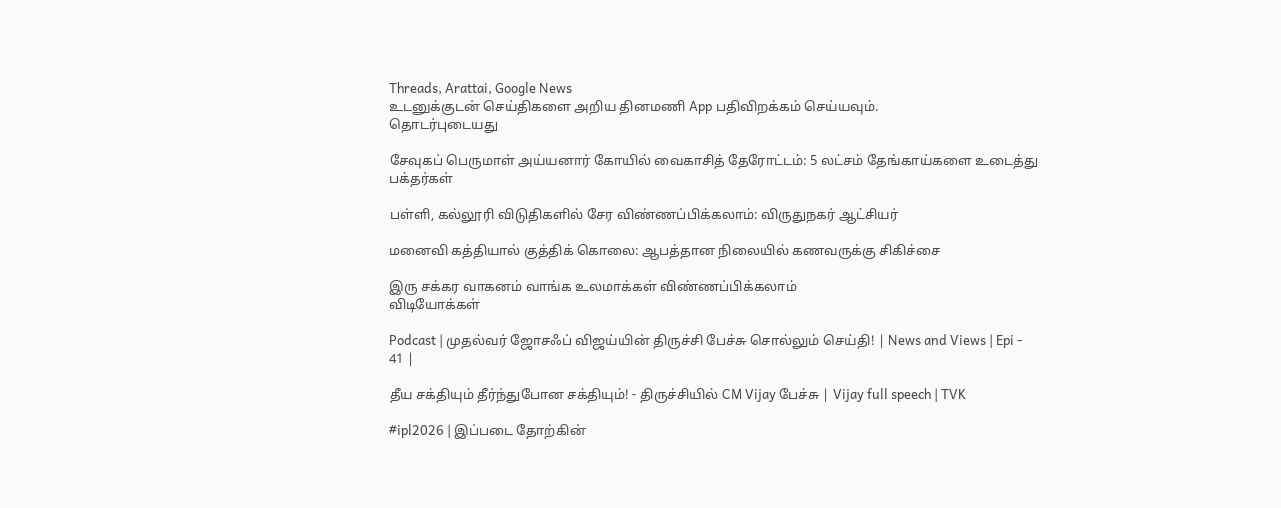Threads, Arattai, Google News
உடனுக்குடன் செய்திகளை அறிய தினமணி App பதிவிறக்கம் செய்யவும்.
தொடர்புடையது

சேவுகப் பெருமாள் அய்யனார் கோயில் வைகாசித் தேரோட்டம்: 5 லட்சம் தேங்காய்களை உடைத்து பக்தர்கள்

பள்ளி, கல்லூரி விடுதிகளில் சேர விண்ணப்பிக்கலாம்: விருதுநகர் ஆட்சியர்

மனைவி கத்தியால் குத்திக் கொலை: ஆபத்தான நிலையில் கணவருக்கு சிகிச்சை

இரு சக்கர வாகனம் வாங்க உலமாக்கள் விண்ணப்பிக்கலாம்
விடியோக்கள்

Podcast | முதல்வர் ஜோசஃப் விஜய்யின் திருச்சி பேச்சு சொல்லும் செய்தி! | News and Views | Epi - 41 |

தீய சக்தியும் தீர்ந்துபோன சக்தியும்! - திருச்சியில் CM Vijay பேச்சு | Vijay full speech | TVK

#ipl2026 | இப்படை தோற்கின்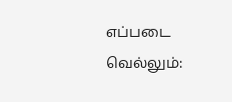எப்படை வெல்லும்: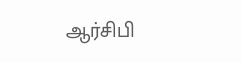ஆர்சிபி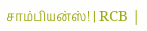சாம்பியன்ஸ்! | RCB |